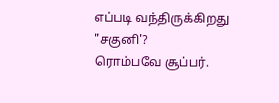எப்படி வந்திருக்கிறது "சகுனி'?
ரொம்பவே சூப்பர்.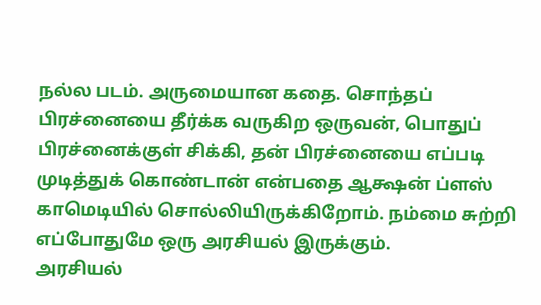நல்ல படம். அருமையான கதை. சொந்தப் பிரச்னையை தீர்க்க வருகிற ஒருவன், பொதுப் பிரச்னைக்குள் சிக்கி, தன் பிரச்னையை எப்படி முடித்துக் கொண்டான் என்பதை ஆக்ஷன் ப்ளஸ் காமெடியில் சொல்லியிருக்கிறோம். நம்மை சுற்றி எப்போதுமே ஒரு அரசியல் இருக்கும்.
அரசியல்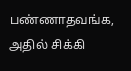பண்ணாதவங்க, அதில் சிக்கி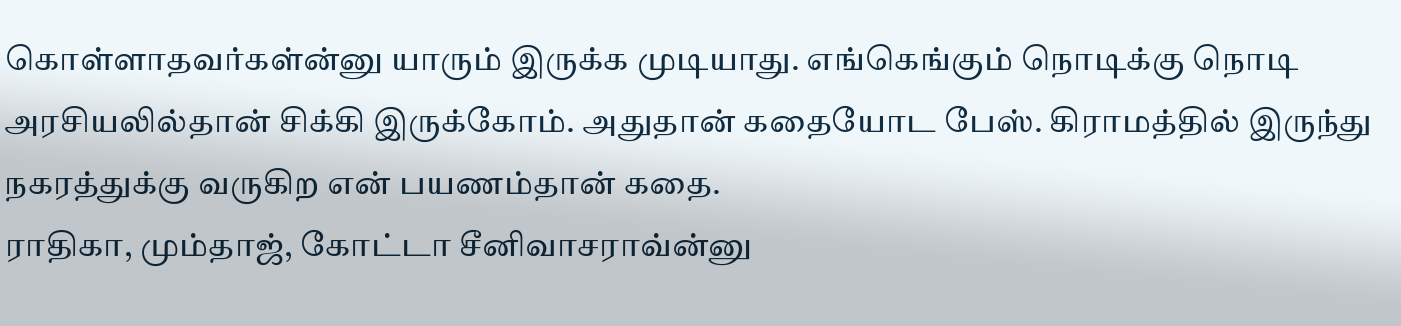கொள்ளாதவர்கள்ன்னு யாரும் இருக்க முடியாது. எங்கெங்கும் நொடிக்கு நொடி அரசியலில்தான் சிக்கி இருக்கோம். அதுதான் கதையோட பேஸ். கிராமத்தில் இருந்து நகரத்துக்கு வருகிற என் பயணம்தான் கதை.
ராதிகா, மும்தாஜ், கோட்டா சீனிவாசராவ்ன்னு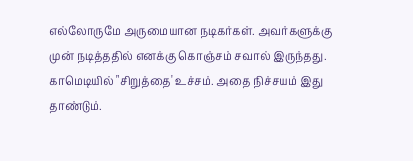எல்லோருமே அருமையான நடிகர்கள். அவர்களுக்கு முன் நடித்ததில் எனக்கு கொஞ்சம் சவால் இருந்தது. காமெடியில் "சிறுத்தை' உச்சம். அதை நிச்சயம் இது தாண்டும்.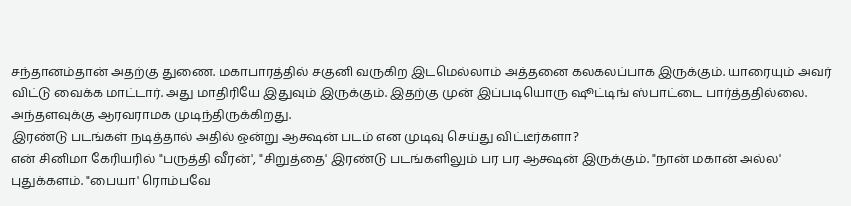சந்தானம்தான் அதற்கு துணை. மகாபாரத்தில் சகுனி வருகிற இடமெல்லாம் அத்தனை கலகலப்பாக இருக்கும். யாரையும் அவர் விட்டு வைக்க மாட்டார். அது மாதிரியே இதுவும் இருக்கும். இதற்கு முன் இப்படியொரு ஷூட்டிங் ஸ்பாட்டை பார்த்ததில்லை. அந்தளவுக்கு ஆரவராமக முடிந்திருக்கிறது.
இரண்டு படங்கள் நடித்தால் அதில் ஒன்று ஆக்ஷன் படம் என முடிவு செய்து விட்டீர்களா?
என் சினிமா கேரியரில் "பருத்தி வீரன்', "சிறுத்தை' இரண்டு படங்களிலும் பர பர ஆக்ஷன் இருக்கும். "நான் மகான் அல்ல' புதுக்களம். "பையா' ரொம்பவே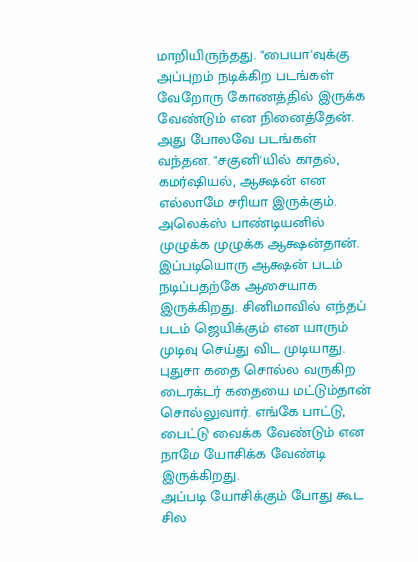மாறியிருந்தது. "பையா'வுக்கு அப்புறம் நடிக்கிற படங்கள் வேறோரு கோணத்தில் இருக்க வேண்டும் என நினைத்தேன். அது போலவே படங்கள் வந்தன. "சகுனி'யில் காதல், கமர்ஷியல், ஆக்ஷன் என எல்லாமே சரியா இருக்கும். அலெக்ஸ் பாண்டியனில் முழுக்க முழுக்க ஆக்ஷன்தான்.
இப்படியொரு ஆக்ஷன் படம் நடிப்பதற்கே ஆசையாக இருக்கிறது. சினிமாவில் எந்தப் படம் ஜெயிக்கும் என யாரும் முடிவு செய்து விட முடியாது. புதுசா கதை சொல்ல வருகிற டைரக்டர் கதையை மட்டும்தான் சொல்லுவார். எங்கே பாட்டு, பைட்டு வைக்க வேண்டும் என நாமே யோசிக்க வேண்டி இருக்கிறது.
அப்படி யோசிக்கும் போது கூட சில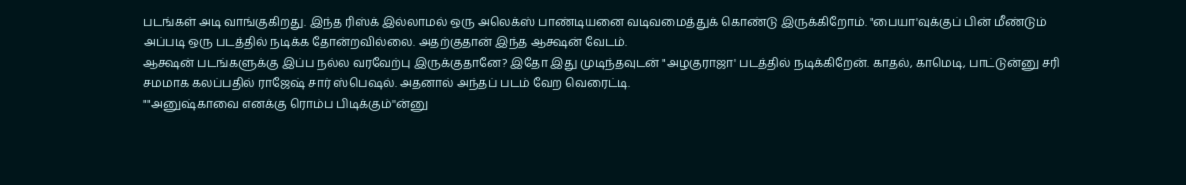படங்கள் அடி வாங்குகிறது. இந்த ரிஸ்க் இல்லாமல் ஒரு அலெக்ஸ் பாண்டியனை வடிவமைத்துக் கொண்டு இருக்கிறோம். "பையா'வுக்குப் பின் மீண்டும் அப்படி ஒரு படத்தில் நடிக்க தோன்றவில்லை. அதற்குதான் இந்த ஆக்ஷன் வேடம்.
ஆக்ஷன் படங்களுக்கு இப்ப நல்ல வரவேற்பு இருக்குதானே? இதோ இது முடிந்தவுடன் "அழகுராஜா' படத்தில் நடிக்கிறேன். காதல், காமெடி, பாட்டுன்னு சரி சமமாக கலப்பதில் ராஜேஷ் சார் ஸ்பெஷல். அதனால் அந்தப் படம் வேற வெரைட்டி.
""அனுஷ்காவை எனக்கு ரொம்ப பிடிக்கும்''ன்னு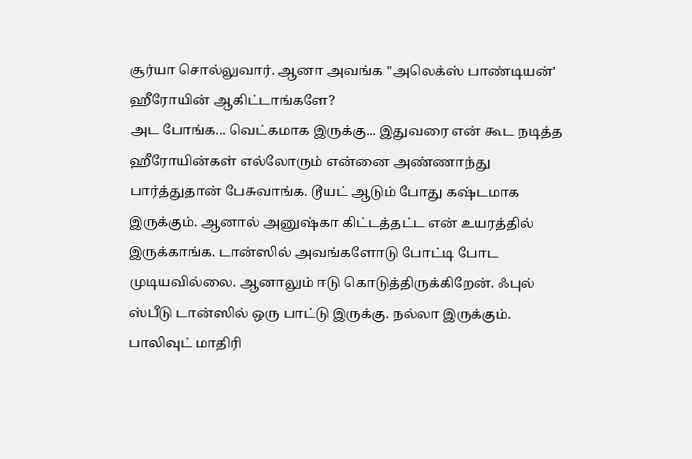சூர்யா சொல்லுவார். ஆனா அவங்க "அலெக்ஸ் பாண்டியன்' ஹீரோயின் ஆகிட்டாங்களே?
அட போங்க... வெட்கமாக இருக்கு... இதுவரை என் கூட நடித்த ஹீரோயின்கள் எல்லோரும் என்னை அண்ணாந்து பார்த்துதான் பேசுவாங்க. டூயட் ஆடும் போது கஷ்டமாக இருக்கும். ஆனால் அனுஷ்கா கிட்டத்தட்ட என் உயரத்தில் இருக்காங்க. டான்ஸில் அவங்களோடு போட்டி போட முடியவில்லை. ஆனாலும் ஈடு கொடுத்திருக்கிறேன். ஃபுல் ஸ்பீடு டான்ஸில் ஒரு பாட்டு இருக்கு. நல்லா இருக்கும்.
பாலிவுட் மாதிரி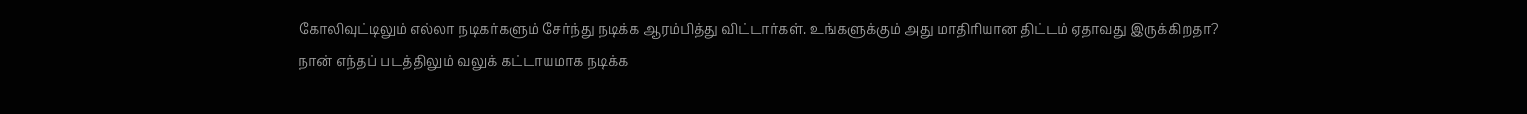கோலிவுட்டிலும் எல்லா நடிகர்களும் சேர்ந்து நடிக்க ஆரம்பித்து விட்டார்கள். உங்களுக்கும் அது மாதிரியான திட்டம் ஏதாவது இருக்கிறதா?
நான் எந்தப் படத்திலும் வலுக் கட்டாயமாக நடிக்க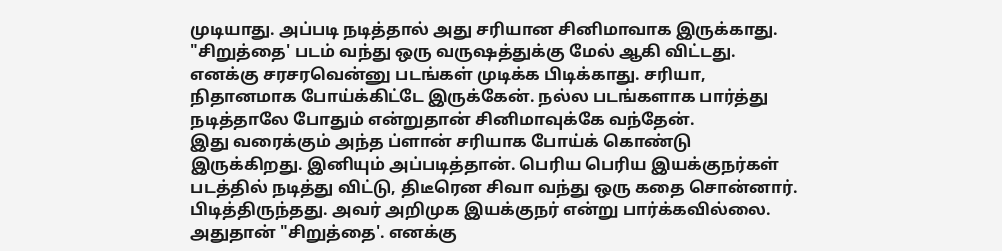முடியாது. அப்படி நடித்தால் அது சரியான சினிமாவாக இருக்காது. "சிறுத்தை' படம் வந்து ஒரு வருஷத்துக்கு மேல் ஆகி விட்டது. எனக்கு சரசரவென்னு படங்கள் முடிக்க பிடிக்காது. சரியா, நிதானமாக போய்க்கிட்டே இருக்கேன். நல்ல படங்களாக பார்த்து நடித்தாலே போதும் என்றுதான் சினிமாவுக்கே வந்தேன்.
இது வரைக்கும் அந்த ப்ளான் சரியாக போய்க் கொண்டு இருக்கிறது. இனியும் அப்படித்தான். பெரிய பெரிய இயக்குநர்கள் படத்தில் நடித்து விட்டு, திடீரென சிவா வந்து ஒரு கதை சொன்னார். பிடித்திருந்தது. அவர் அறிமுக இயக்குநர் என்று பார்க்கவில்லை. அதுதான் "சிறுத்தை'. எனக்கு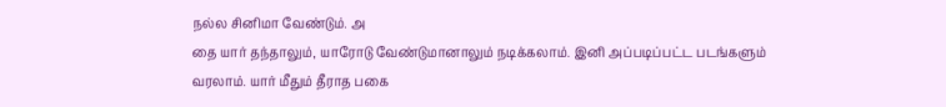நல்ல சினிமா வேண்டும். அ
தை யார் தந்தாலும், யாரோடு வேண்டுமானாலும் நடிக்கலாம். இனி அப்படிப்பட்ட படங்களும் வரலாம். யார் மீதும் தீராத பகை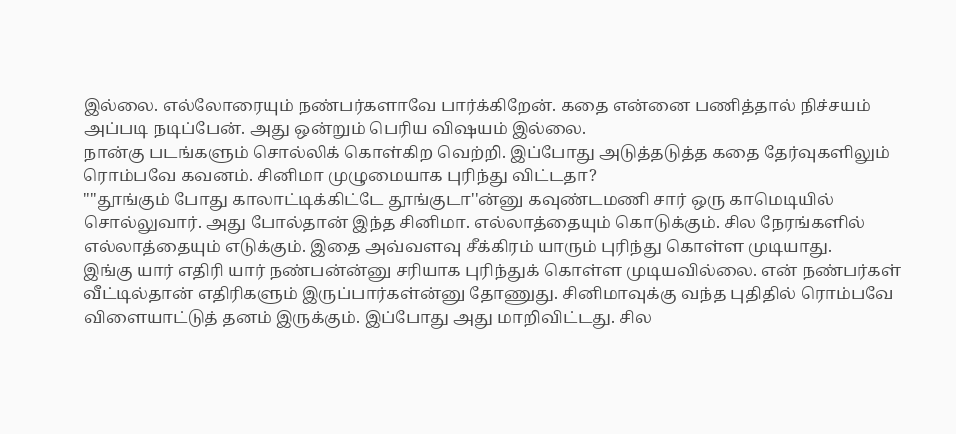இல்லை. எல்லோரையும் நண்பர்களாவே பார்க்கிறேன். கதை என்னை பணித்தால் நிச்சயம் அப்படி நடிப்பேன். அது ஒன்றும் பெரிய விஷயம் இல்லை.
நான்கு படங்களும் சொல்லிக் கொள்கிற வெற்றி. இப்போது அடுத்தடுத்த கதை தேர்வுகளிலும் ரொம்பவே கவனம். சினிமா முழுமையாக புரிந்து விட்டதா?
""தூங்கும் போது காலாட்டிக்கிட்டே தூங்குடா''ன்னு கவுண்டமணி சார் ஒரு காமெடியில் சொல்லுவார். அது போல்தான் இந்த சினிமா. எல்லாத்தையும் கொடுக்கும். சில நேரங்களில் எல்லாத்தையும் எடுக்கும். இதை அவ்வளவு சீக்கிரம் யாரும் புரிந்து கொள்ள முடியாது.
இங்கு யார் எதிரி யார் நண்பன்ன்னு சரியாக புரிந்துக் கொள்ள முடியவில்லை. என் நண்பர்கள் வீட்டில்தான் எதிரிகளும் இருப்பார்கள்ன்னு தோணுது. சினிமாவுக்கு வந்த புதிதில் ரொம்பவே விளையாட்டுத் தனம் இருக்கும். இப்போது அது மாறிவிட்டது. சில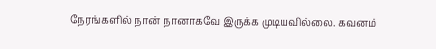நேரங்களில் நான் நானாகவே இருக்க முடியவில்லை. கவனம்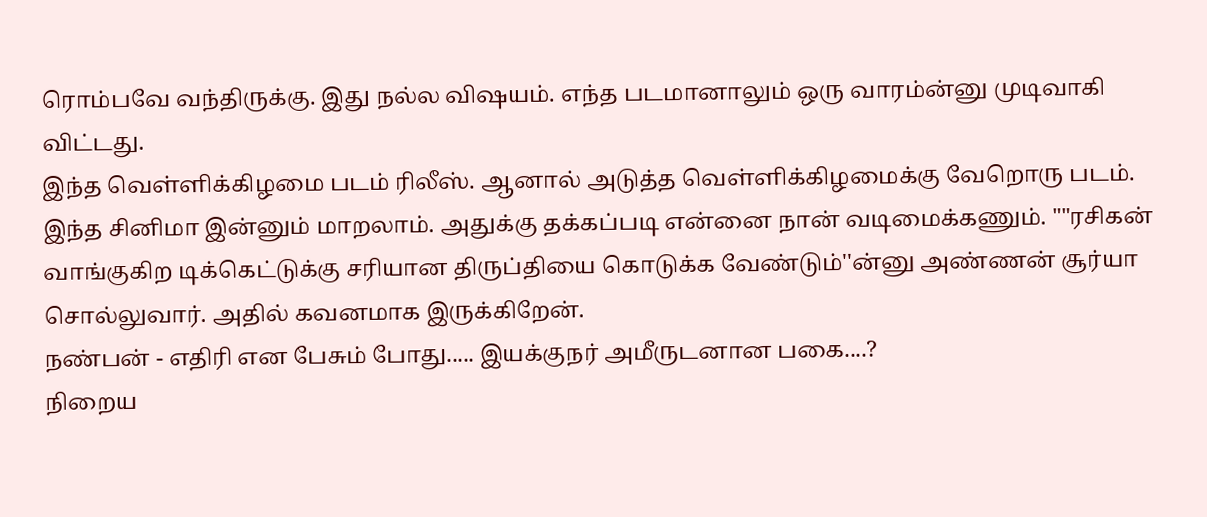ரொம்பவே வந்திருக்கு. இது நல்ல விஷயம். எந்த படமானாலும் ஒரு வாரம்ன்னு முடிவாகி விட்டது.
இந்த வெள்ளிக்கிழமை படம் ரிலீஸ். ஆனால் அடுத்த வெள்ளிக்கிழமைக்கு வேறொரு படம். இந்த சினிமா இன்னும் மாறலாம். அதுக்கு தக்கப்படி என்னை நான் வடிமைக்கணும். ""ரசிகன் வாங்குகிற டிக்கெட்டுக்கு சரியான திருப்தியை கொடுக்க வேண்டும்''ன்னு அண்ணன் சூர்யா சொல்லுவார். அதில் கவனமாக இருக்கிறேன்.
நண்பன் - எதிரி என பேசும் போது..... இயக்குநர் அமீருடனான பகை....?
நிறைய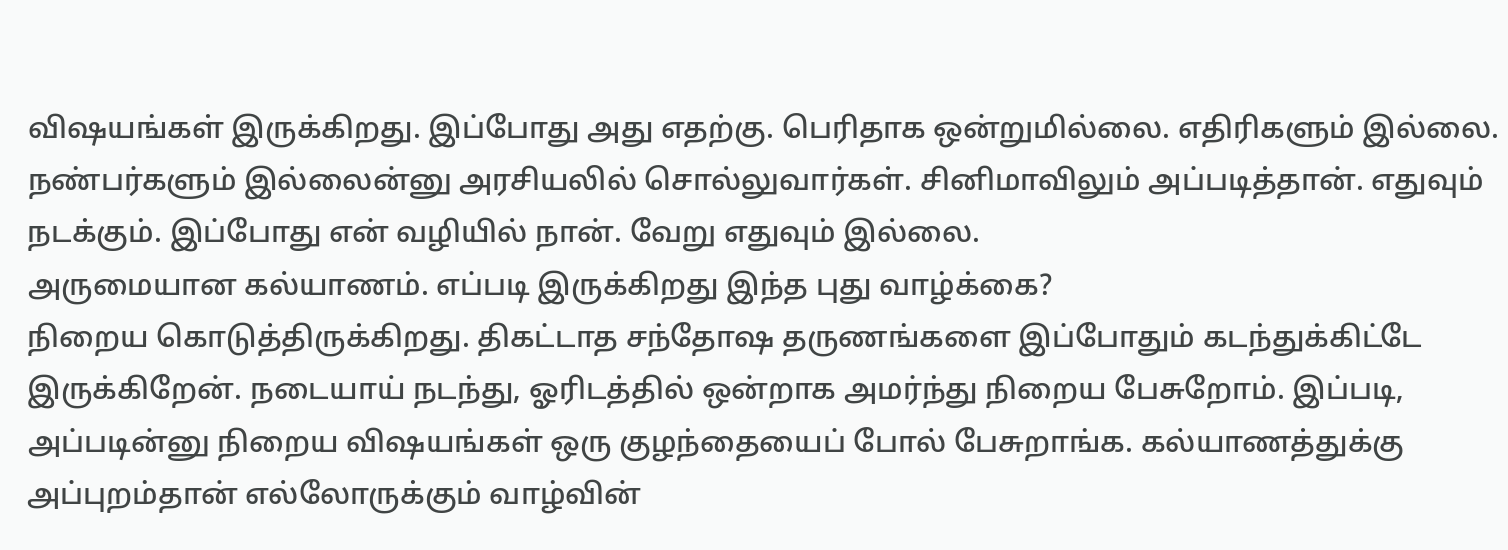விஷயங்கள் இருக்கிறது. இப்போது அது எதற்கு. பெரிதாக ஒன்றுமில்லை. எதிரிகளும் இல்லை. நண்பர்களும் இல்லைன்னு அரசியலில் சொல்லுவார்கள். சினிமாவிலும் அப்படித்தான். எதுவும் நடக்கும். இப்போது என் வழியில் நான். வேறு எதுவும் இல்லை.
அருமையான கல்யாணம். எப்படி இருக்கிறது இந்த புது வாழ்க்கை?
நிறைய கொடுத்திருக்கிறது. திகட்டாத சந்தோஷ தருணங்களை இப்போதும் கடந்துக்கிட்டே இருக்கிறேன். நடையாய் நடந்து, ஓரிடத்தில் ஒன்றாக அமர்ந்து நிறைய பேசுறோம். இப்படி, அப்படின்னு நிறைய விஷயங்கள் ஒரு குழந்தையைப் போல் பேசுறாங்க. கல்யாணத்துக்கு அப்புறம்தான் எல்லோருக்கும் வாழ்வின்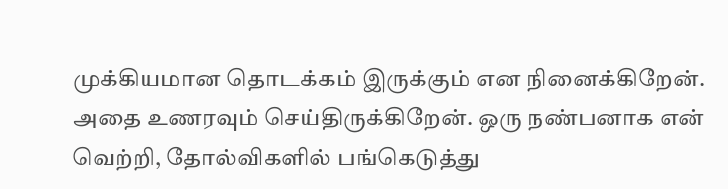முக்கியமான தொடக்கம் இருக்கும் என நினைக்கிறேன். அதை உணரவும் செய்திருக்கிறேன். ஒரு நண்பனாக என் வெற்றி, தோல்விகளில் பங்கெடுத்து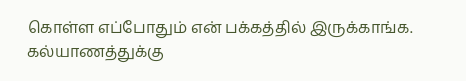கொள்ள எப்போதும் என் பக்கத்தில் இருக்காங்க. கல்யாணத்துக்கு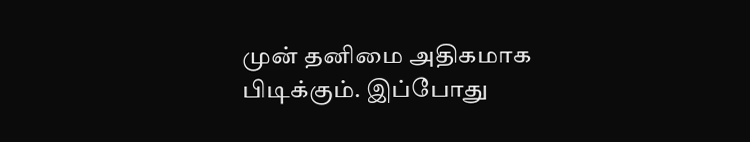முன் தனிமை அதிகமாக பிடிக்கும். இப்போது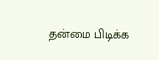தன்மை பிடிக்க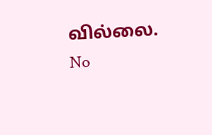வில்லை.
No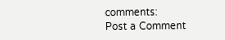comments:
Post a Comment